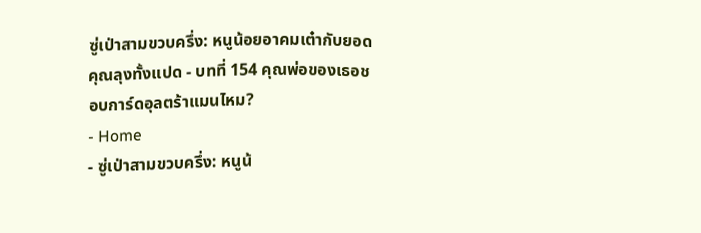ซู่เป่าสามขวบครึ่ง: หนูน้อยอาคมเต๋ากับยอดคุณลุงทั้งแปด - บทที่ 154 คุณพ่อของเธอชอบการ์ดอุลตร้าแมนไหม?
- Home
- ซู่เป่าสามขวบครึ่ง: หนูน้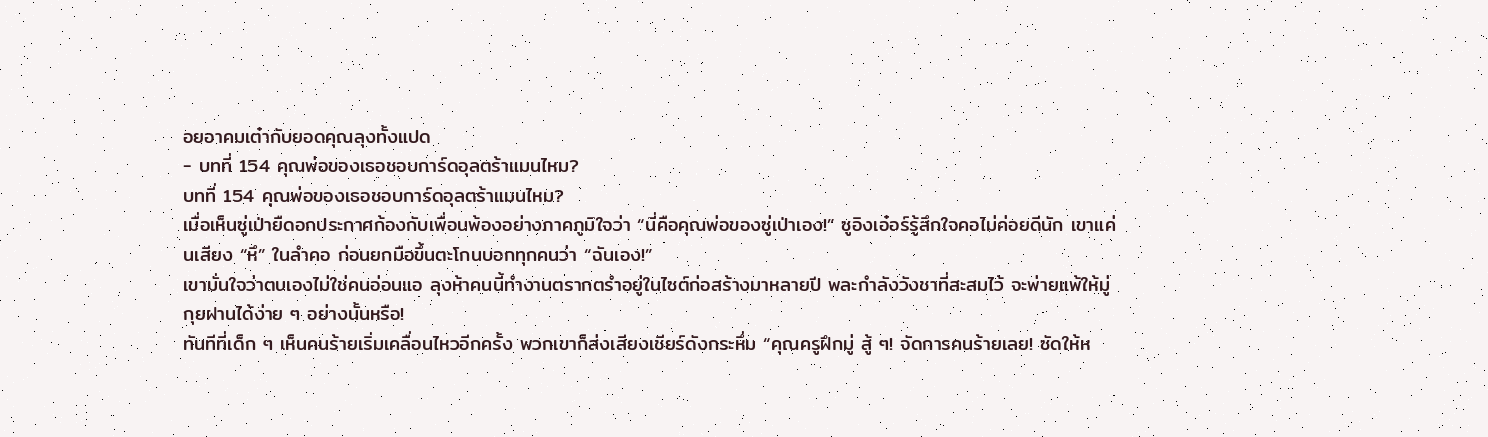อยอาคมเต๋ากับยอดคุณลุงทั้งแปด
- บทที่ 154 คุณพ่อของเธอชอบการ์ดอุลตร้าแมนไหม?
บทที่ 154 คุณพ่อของเธอชอบการ์ดอุลตร้าแมนไหม?
เมื่อเห็นซู่เป่ายืดอกประกาศก้องกับเพื่อนพ้องอย่างภาคภูมิใจว่า “นี่คือคุณพ่อของซู่เป่าเอง!” ซูอิงเอ๋อร์รู้สึกใจคอไม่ค่อยดีนัก เขาแค่นเสียง “หึ” ในลำคอ ก่อนยกมือขึ้นตะโกนบอกทุกคนว่า “ฉันเอง!”
เขามั่นใจว่าตนเองไม่ใช่คนอ่อนแอ ลุงห้าคนนี้ทำงานตรากตรำอยู่ในไซต์ก่อสร้างมาหลายปี พละกำลังวังชาที่สะสมไว้ จะพ่ายแพ้ให้มู่กุยฝานได้ง่าย ๆ อย่างนั้นหรือ!
ทันทีที่เด็ก ๆ เห็นคนร้ายเริ่มเคลื่อนไหวอีกครั้ง พวกเขาก็ส่งเสียงเชียร์ดังกระหึ่ม “คุณครูฝึกมู่ สู้ ๆ! จัดการคนร้ายเลย! ซัดให้ห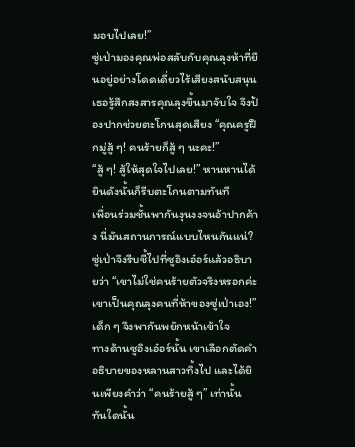มอบไปเลย!”
ซู่เป่ามองคุณพ่อสลับกับคุณลุงห้าที่ยืนอยู่อย่างโดดเดี่ยวไร้เสียงสนับสนุน เธอรู้สึกสงสารคุณลุงขึ้นมาจับใจ จึงป้องปากช่วยตะโกนสุดเสียง “คุณครูฝึกมู่สู้ ๆ! คนร้ายก็สู้ ๆ นะคะ!”
“สู้ ๆ! สู้ให้สุดใจไปเลย!” หานหานได้ยินดังนั้นก็รีบตะโกนตามทันที
เพื่อนร่วมชั้นพากันงุนงงจนอ้าปากค้าง นี่มันสถานการณ์แบบไหนกันแน่?
ซู่เป่าจึงรีบชี้ไปที่ซูอิงเอ๋อร์แล้วอธิบายว่า “เขาไม่ใช่คนร้ายตัวจริงหรอกค่ะ เขาเป็นคุณลุงคนที่ห้าของซู่เป่าเอง!”
เด็ก ๆ จึงพากันพยักหน้าเข้าใจ
ทางด้านซูอิงเอ๋อร์นั้น เขาเลือกตัดคำอธิบายของหลานสาวทิ้งไป และได้ยินเพียงคำว่า “คนร้ายสู้ ๆ” เท่านั้น ทันใดนั้น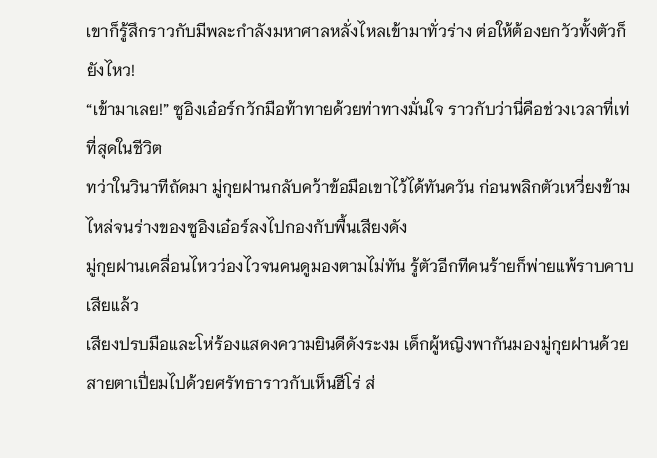เขาก็รู้สึกราวกับมีพละกำลังมหาศาลหลั่งไหลเข้ามาทั่วร่าง ต่อให้ต้องยกวัวทั้งตัวก็ยังไหว!
“เข้ามาเลย!” ซูอิงเอ๋อร์กวักมือท้าทายด้วยท่าทางมั่นใจ ราวกับว่านี่คือช่วงเวลาที่เท่ที่สุดในชีวิต
ทว่าในวินาทีถัดมา มู่กุยฝานกลับคว้าข้อมือเขาไว้ได้ทันควัน ก่อนพลิกตัวเหวี่ยงข้ามไหล่จนร่างของซูอิงเอ๋อร์ลงไปกองกับพื้นเสียงดัง
มู่กุยฝานเคลื่อนไหวว่องไวจนคนดูมองตามไม่ทัน รู้ตัวอีกทีคนร้ายก็พ่ายแพ้ราบคาบเสียแล้ว
เสียงปรบมือและโห่ร้องแสดงความยินดีดังระงม เด็กผู้หญิงพากันมองมู่กุยฝานด้วยสายตาเปี่ยมไปด้วยศรัทธาราวกับเห็นฮีโร่ ส่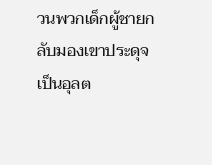วนพวกเด็กผู้ชายกลับมองเขาประดุจเป็นอุลต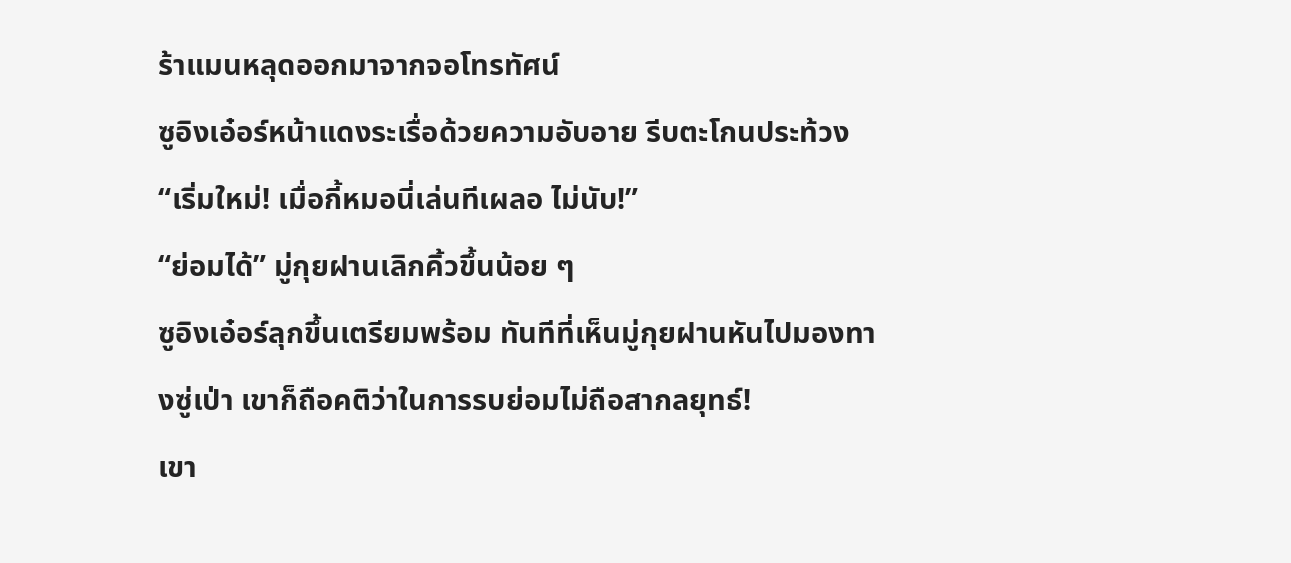ร้าแมนหลุดออกมาจากจอโทรทัศน์
ซูอิงเอ๋อร์หน้าแดงระเรื่อด้วยความอับอาย รีบตะโกนประท้วง “เริ่มใหม่! เมื่อกี้หมอนี่เล่นทีเผลอ ไม่นับ!”
“ย่อมได้” มู่กุยฝานเลิกคิ้วขึ้นน้อย ๆ
ซูอิงเอ๋อร์ลุกขึ้นเตรียมพร้อม ทันทีที่เห็นมู่กุยฝานหันไปมองทางซู่เป่า เขาก็ถือคติว่าในการรบย่อมไม่ถือสากลยุทธ์!
เขา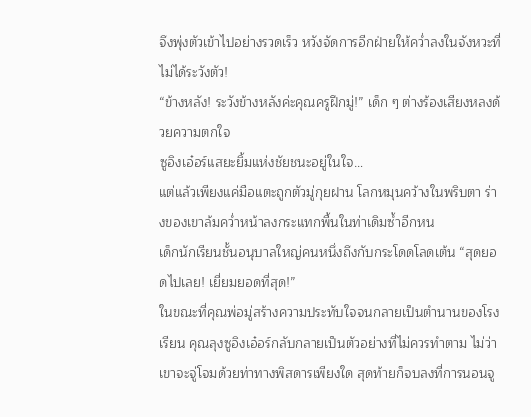จึงพุ่งตัวเข้าไปอย่างรวดเร็ว หวังจัดการอีกฝ่ายให้คว่ำลงในจังหวะที่ไม่ได้ระวังตัว!
“ข้างหลัง! ระวังข้างหลังค่ะคุณครูฝึกมู่!” เด็ก ๆ ต่างร้องเสียงหลงด้วยความตกใจ
ซูอิงเอ๋อร์แสยะยิ้มแห่งชัยชนะอยู่ในใจ…
แต่แล้วเพียงแค่มือแตะถูกตัวมู่กุยฝาน โลกหมุนคว้างในพริบตา ร่างของเขาล้มคว่ำหน้าลงกระแทกพื้นในท่าเดิมซ้ำอีกหน
เด็กนักเรียนชั้นอนุบาลใหญ่คนหนึ่งถึงกับกระโดดโลดเต้น “สุดยอดไปเลย! เยี่ยมยอดที่สุด!”
ในขณะที่คุณพ่อมู่สร้างความประทับใจจนกลายเป็นตำนานของโรงเรียน คุณลุงซูอิงเอ๋อร์กลับกลายเป็นตัวอย่างที่ไม่ควรทำตาม ไม่ว่าเขาจะจู่โจมด้วยท่าทางพิสดารเพียงใด สุดท้ายก็จบลงที่การนอนจู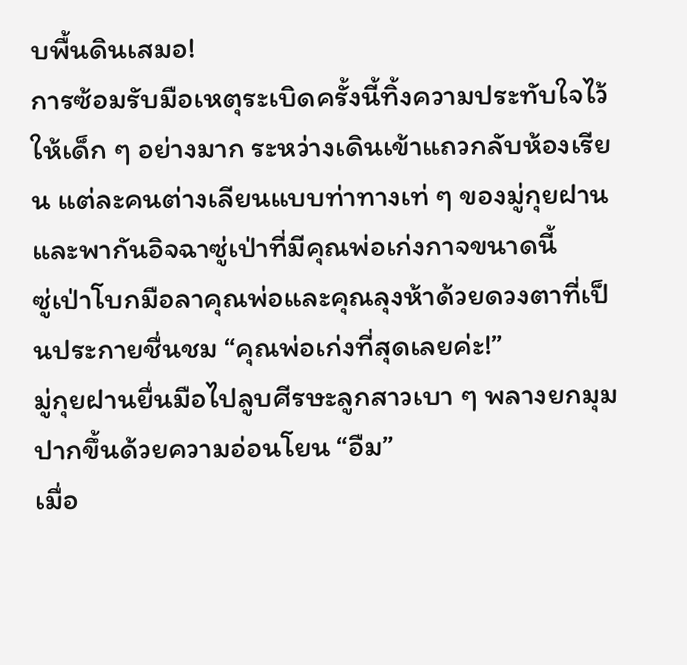บพื้นดินเสมอ!
การซ้อมรับมือเหตุระเบิดครั้งนี้ทิ้งความประทับใจไว้ให้เด็ก ๆ อย่างมาก ระหว่างเดินเข้าแถวกลับห้องเรียน แต่ละคนต่างเลียนแบบท่าทางเท่ ๆ ของมู่กุยฝาน และพากันอิจฉาซู่เป่าที่มีคุณพ่อเก่งกาจขนาดนี้
ซู่เป่าโบกมือลาคุณพ่อและคุณลุงห้าด้วยดวงตาที่เป็นประกายชื่นชม “คุณพ่อเก่งที่สุดเลยค่ะ!”
มู่กุยฝานยื่นมือไปลูบศีรษะลูกสาวเบา ๆ พลางยกมุมปากขึ้นด้วยความอ่อนโยน “อืม”
เมื่อ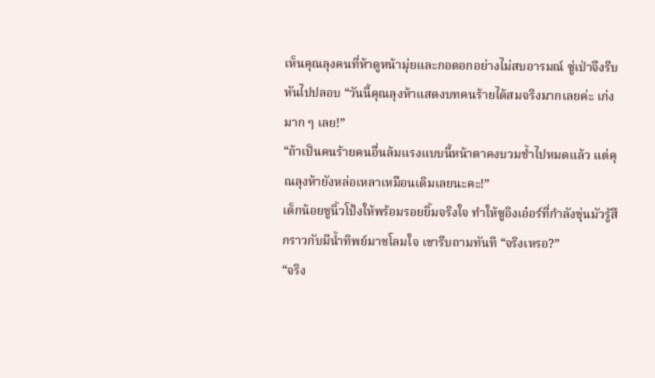เห็นคุณลุงคนที่ห้าดูหน้ามุ่ยและกอดอกอย่างไม่สบอารมณ์ ซู่เป่าจึงรีบหันไปปลอบ “วันนี้คุณลุงห้าแสดงบทคนร้ายได้สมจริงมากเลยค่ะ เก่งมาก ๆ เลย!”
“ถ้าเป็นคนร้ายคนอื่นล้มแรงแบบนี้หน้าตาคงบวมช้ำไปหมดแล้ว แต่คุณลุงห้ายังหล่อเหลาเหมือนเดิมเลยนะคะ!”
เด็กน้อยชูนิ้วโป้งให้พร้อมรอยยิ้มจริงใจ ทำให้ซูอิงเอ๋อร์ที่กำลังขุ่นมัวรู้สึกราวกับมีน้ำทิพย์มาชโลมใจ เขารีบถามทันที “จริงเหรอ?”
“จริง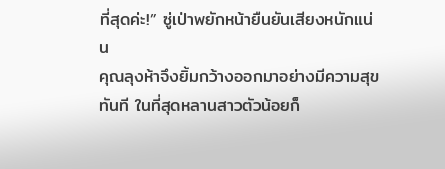ที่สุดค่ะ!” ซู่เป่าพยักหน้ายืนยันเสียงหนักแน่น
คุณลุงห้าจึงยิ้มกว้างออกมาอย่างมีความสุขทันที ในที่สุดหลานสาวตัวน้อยก็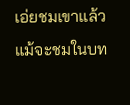เอ่ยชมเขาแล้ว แม้จะชมในบท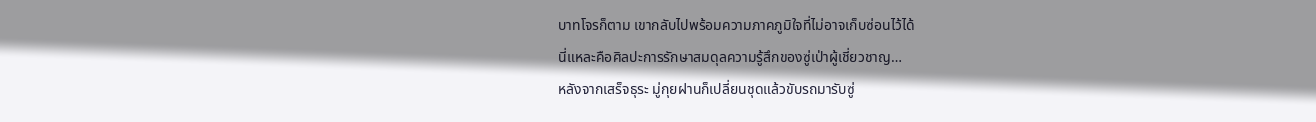บาทโจรก็ตาม เขากลับไปพร้อมความภาคภูมิใจที่ไม่อาจเก็บซ่อนไว้ได้
นี่แหละคือศิลปะการรักษาสมดุลความรู้สึกของซู่เป่าผู้เชี่ยวชาญ…
หลังจากเสร็จธุระ มู่กุยฝานก็เปลี่ยนชุดแล้วขับรถมารับซู่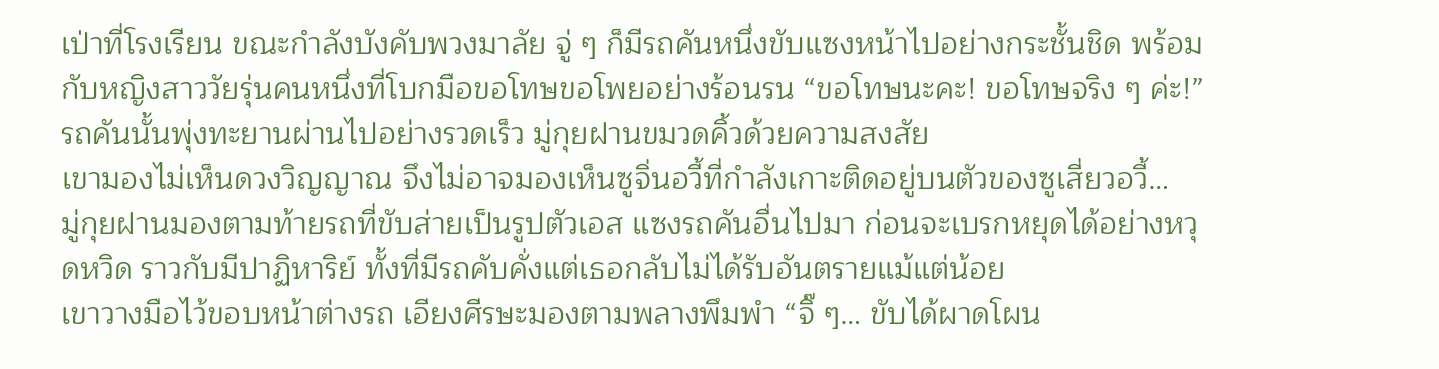เป่าที่โรงเรียน ขณะกำลังบังคับพวงมาลัย จู่ ๆ ก็มีรถคันหนึ่งขับแซงหน้าไปอย่างกระชั้นชิด พร้อมกับหญิงสาววัยรุ่นคนหนึ่งที่โบกมือขอโทษขอโพยอย่างร้อนรน “ขอโทษนะคะ! ขอโทษจริง ๆ ค่ะ!”
รถคันนั้นพุ่งทะยานผ่านไปอย่างรวดเร็ว มู่กุยฝานขมวดคิ้วด้วยความสงสัย
เขามองไม่เห็นดวงวิญญาณ จึงไม่อาจมองเห็นซูจิ่นอวี้ที่กำลังเกาะติดอยู่บนตัวของซูเสี่ยวอวี้…
มู่กุยฝานมองตามท้ายรถที่ขับส่ายเป็นรูปตัวเอส แซงรถคันอื่นไปมา ก่อนจะเบรกหยุดได้อย่างหวุดหวิด ราวกับมีปาฏิหาริย์ ทั้งที่มีรถคับคั่งแต่เธอกลับไม่ได้รับอันตรายแม้แต่น้อย
เขาวางมือไว้ขอบหน้าต่างรถ เอียงศีรษะมองตามพลางพึมพำ “จิ๊ ๆ… ขับได้ผาดโผน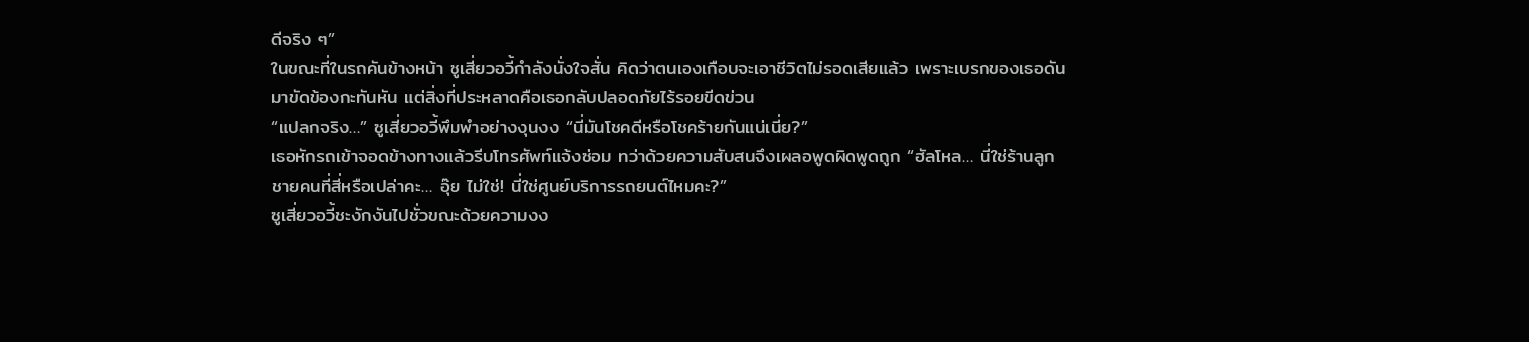ดีจริง ๆ”
ในขณะที่ในรถคันข้างหน้า ซูเสี่ยวอวี้กำลังนั่งใจสั่น คิดว่าตนเองเกือบจะเอาชีวิตไม่รอดเสียแล้ว เพราะเบรกของเธอดันมาขัดข้องกะทันหัน แต่สิ่งที่ประหลาดคือเธอกลับปลอดภัยไร้รอยขีดข่วน
“แปลกจริง…” ซูเสี่ยวอวี้พึมพำอย่างงุนงง “นี่มันโชคดีหรือโชคร้ายกันแน่เนี่ย?”
เธอหักรถเข้าจอดข้างทางแล้วรีบโทรศัพท์แจ้งซ่อม ทว่าด้วยความสับสนจึงเผลอพูดผิดพูดถูก “ฮัลโหล… นี่ใช่ร้านลูกชายคนที่สี่หรือเปล่าคะ… อุ๊ย ไม่ใช่! นี่ใช่ศูนย์บริการรถยนต์ไหมคะ?”
ซูเสี่ยวอวี้ชะงักงันไปชั่วขณะด้วยความงง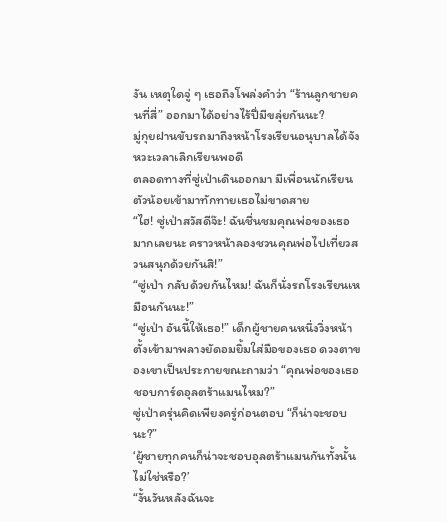งัน เหตุใดจู่ ๆ เธอถึงโพล่งคำว่า “ร้านลูกชายคนที่สี่” ออกมาได้อย่างไร้ปี่มีขลุ่ยกันนะ?
มู่กุยฝานขับรถมาถึงหน้าโรงเรียนอนุบาลได้จังหวะเวลาเลิกเรียนพอดี
ตลอดทางที่ซู่เป่าเดินออกมา มีเพื่อนนักเรียนตัวน้อยเข้ามาทักทายเธอไม่ขาดสาย
“ไฮ! ซู่เป่าสวัสดีจ๊ะ! ฉันชื่นชมคุณพ่อของเธอมากเลยนะ คราวหน้าลองชวนคุณพ่อไปเที่ยวสวนสนุกด้วยกันสิ!”
“ซู่เป่า กลับด้วยกันไหม! ฉันก็นั่งรถโรงเรียนเหมือนกันนะ!”
“ซู่เป่า อันนี้ให้เธอ!” เด็กผู้ชายคนหนึ่งวิ่งหน้าตั้งเข้ามาพลางยัดอมยิ้มใส่มือของเธอ ดวงตาของเขาเป็นประกายขณะถามว่า “คุณพ่อของเธอชอบการ์ดอุลตร้าแมนไหม?”
ซู่เป่าครุ่นคิดเพียงครู่ก่อนตอบ “ก็น่าจะชอบนะ?”
‘ผู้ชายทุกคนก็น่าจะชอบอุลตร้าแมนกันทั้งนั้นไม่ใช่หรือ?’
“งั้นวันหลังฉันจะ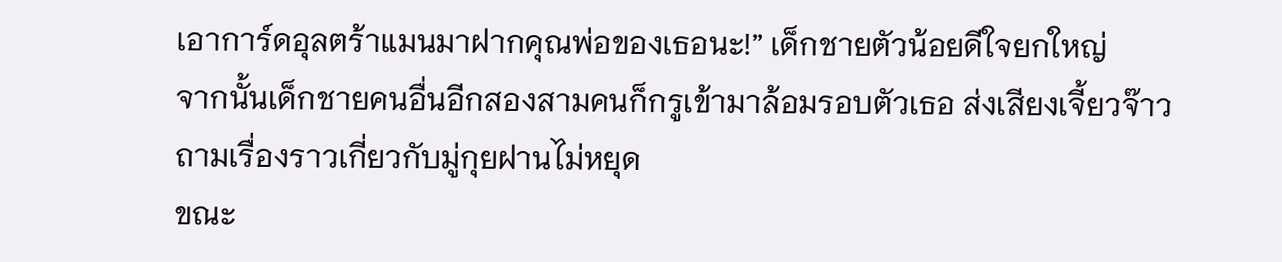เอาการ์ดอุลตร้าแมนมาฝากคุณพ่อของเธอนะ!” เด็กชายตัวน้อยดีใจยกใหญ่
จากนั้นเด็กชายคนอื่นอีกสองสามคนก็กรูเข้ามาล้อมรอบตัวเธอ ส่งเสียงเจี้ยวจ๊าวถามเรื่องราวเกี่ยวกับมู่กุยฝานไม่หยุด
ขณะ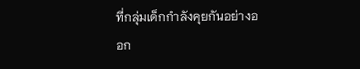ที่กลุ่มเด็กกำลังคุยกันอย่างออก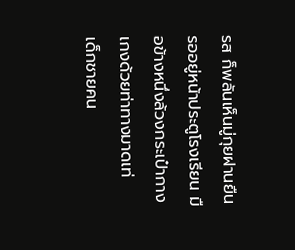รส ก็พลันเห็นมู่กุยฝานยืนรออยู่หน้าประตูโรงเรียน มือข้างหนึ่งล้วงกระเป๋ากางเกงด้วยท่าทางมาดเท่
เด็กชายคน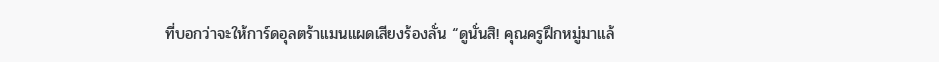ที่บอกว่าจะให้การ์ดอุลตร้าแมนแผดเสียงร้องลั่น “ดูนั่นสิ! คุณครูฝึกหมู่มาแล้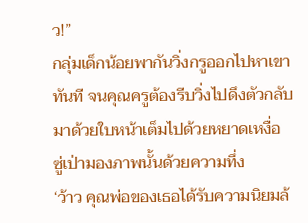ว!”
กลุ่มเด็กน้อยพากันวิ่งกรูออกไปหาเขาทันที จนคุณครูต้องรีบวิ่งไปดึงตัวกลับมาด้วยใบหน้าเต็มไปด้วยหยาดเหงื่อ
ซู่เป่ามองภาพนั้นด้วยความทึ่ง
‘ว้าว คุณพ่อของเธอได้รับความนิยมล้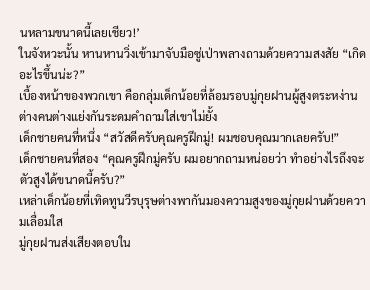นหลามขนาดนี้เลยเชียว!’
ในจังหวะนั้น หานหานวิ่งเข้ามาจับมือซู่เป่าพลางถามด้วยความสงสัย “เกิดอะไรขึ้นน่ะ?”
เบื้องหน้าของพวกเขา คือกลุ่มเด็กน้อยที่ล้อมรอบมู่กุยฝานผู้สูงตระหง่าน ต่างคนต่างแย่งกันระดมคำถามใส่เขาไม่ยั้ง
เด็กชายคนที่หนึ่ง “สวัสดีครับคุณครูฝึกมู่! ผมชอบคุณมากเลยครับ!”
เด็กชายคนที่สอง “คุณครูฝึกมู่ครับ ผมอยากถามหน่อยว่า ทำอย่างไรถึงจะตัวสูงได้ขนาดนี้ครับ?”
เหล่าเด็กน้อยที่เทิดทูนวีรบุรุษต่างพากันมองความสูงของมู่กุยฝานด้วยความเลื่อมใส
มู่กุยฝานส่งเสียงตอบใน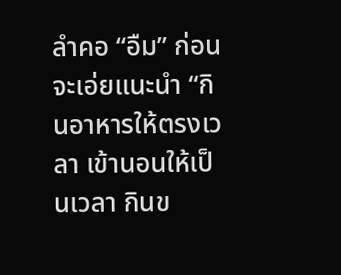ลำคอ “อืม” ก่อนจะเอ่ยแนะนำ “กินอาหารให้ตรงเวลา เข้านอนให้เป็นเวลา กินข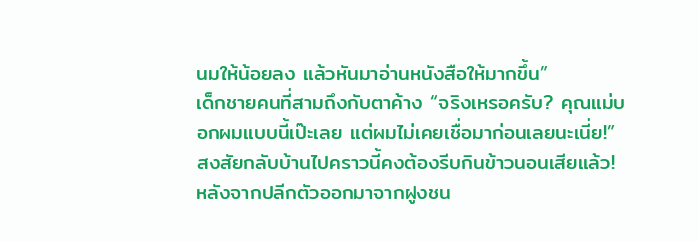นมให้น้อยลง แล้วหันมาอ่านหนังสือให้มากขึ้น”
เด็กชายคนที่สามถึงกับตาค้าง “จริงเหรอครับ? คุณแม่บอกผมแบบนี้เป๊ะเลย แต่ผมไม่เคยเชื่อมาก่อนเลยนะเนี่ย!”
สงสัยกลับบ้านไปคราวนี้คงต้องรีบกินข้าวนอนเสียแล้ว!
หลังจากปลีกตัวออกมาจากฝูงชน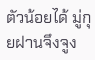ตัวน้อยได้ มู่กุยฝานจึงจูง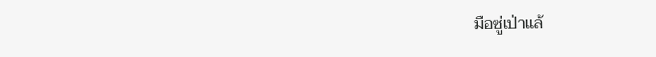มือซู่เป่าแล้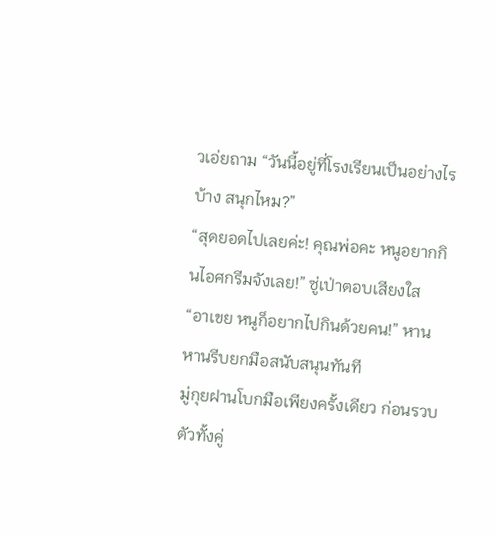วเอ่ยถาม “วันนี้อยู่ที่โรงเรียนเป็นอย่างไรบ้าง สนุกไหม?”
“สุดยอดไปเลยค่ะ! คุณพ่อคะ หนูอยากกินไอศกรีมจังเลย!” ซู่เป่าตอบเสียงใส
“อาเขย หนูก็อยากไปกินด้วยคน!” หานหานรีบยกมือสนับสนุนทันที
มู่กุยฝานโบกมือเพียงครั้งเดียว ก่อนรวบตัวทั้งคู่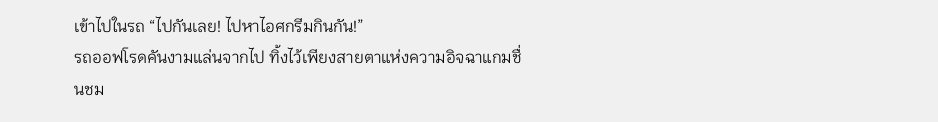เข้าไปในรถ “ไปกันเลย! ไปหาไอศกรีมกินกัน!”
รถออฟโรดคันงามแล่นจากไป ทิ้งไว้เพียงสายตาแห่งความอิจฉาแกมชื่นชม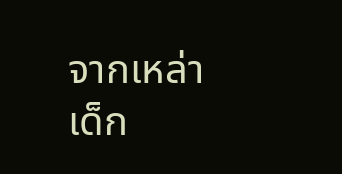จากเหล่าเด็ก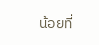น้อยที่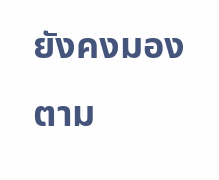ยังคงมองตาม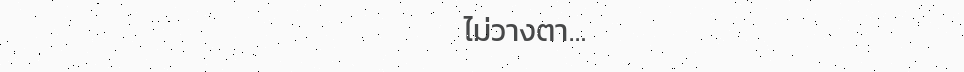ไม่วางตา…